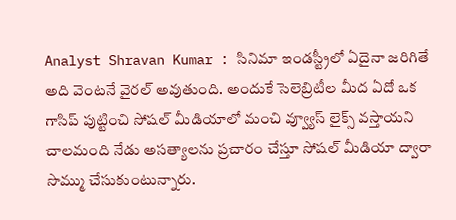Analyst Shravan Kumar : సినిమా ఇండస్ట్రీలో ఏదైనా జరిగితే అది వెంటనే వైరల్ అవుతుంది. అందుకే సెలెబ్రిటీల మీద ఏదో ఒక గాసిప్ పుట్టించి సోషల్ మీడియాలో మంచి వ్వ్యూస్ లైక్స్ వస్తాయని చాలమంది నేడు అసత్యాలను ప్రచారం చేస్తూ సోషల్ మీడియా ద్వారా సొమ్ము చేసుకుంటున్నారు.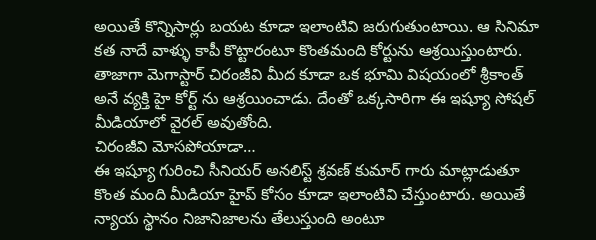అయితే కొన్నిసార్లు బయట కూడా ఇలాంటివి జరుగుతుంటాయి. ఆ సినిమా కత నాదే వాళ్ళు కాపీ కొట్టారంటూ కొంతమంది కోర్టును ఆశ్రయిస్తుంటారు. తాజాగా మెగాస్టార్ చిరంజీవి మీద కూడా ఒక భూమి విషయంలో శ్రీకాంత్ అనే వ్యక్తి హై కోర్ట్ ను ఆశ్రయించాడు. దేంతో ఒక్కసారిగా ఈ ఇష్యూ సోషల్ మీడియాలో వైరల్ అవుతోంది.
చిరంజీవి మోసపోయాడా…
ఈ ఇష్యూ గురించి సీనియర్ అనలిస్ట్ శ్రవణ్ కుమార్ గారు మాట్లాడుతూ కొంత మంది మీడియా హైప్ కోసం కూడా ఇలాంటివి చేస్తుంటారు. అయితే న్యాయ స్థానం నిజానిజాలను తేలుస్తుంది అంటూ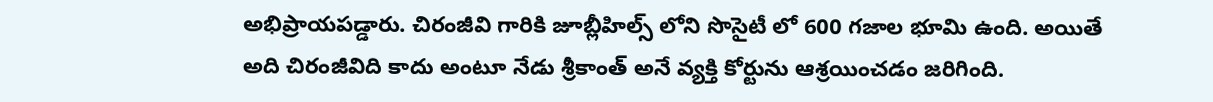అభిప్రాయపడ్డారు. చిరంజీవి గారికి జూబ్లీహిల్స్ లోని సొసైటీ లో 600 గజాల భూమి ఉంది. అయితే అది చిరంజీవిది కాదు అంటూ నేడు శ్రీకాంత్ అనే వ్యక్తి కోర్టును ఆశ్రయించడం జరిగింది.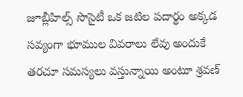జూబ్లీహిల్స్ సొసైటీ ఒక జటిల పదార్థం అక్కడ సవ్యంగా భూముల వివరాలు లేవు అందుకే తరచూ సమస్యలు వస్తున్నాయి అంటూ శ్రవణ్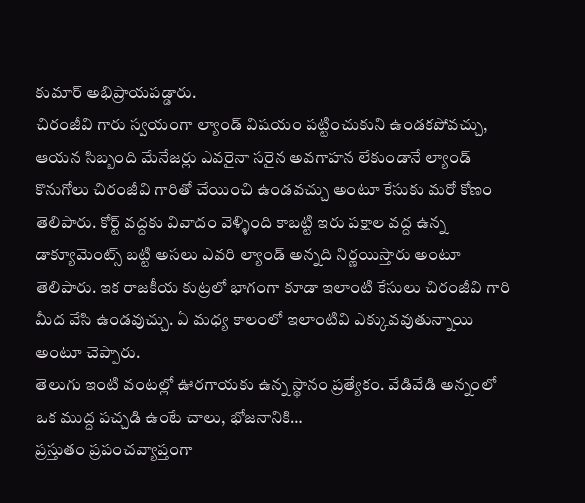కుమార్ అభిప్రాయపడ్డారు.
చిరంజీవి గారు స్వయంగా ల్యాండ్ విషయం పట్టించుకుని ఉండకపోవచ్చు, ఆయన సిబ్బంది మేనేజర్లు ఎవరైనా సరైన అవగాహన లేకుండానే ల్యాండ్ కొనుగోలు చిరంజీవి గారితో చేయించి ఉండవచ్చు అంటూ కేసుకు మరో కోణం తెలిపారు. కోర్ట్ వద్దకు వివాదం వెళ్ళింది కాబట్టి ఇరు పక్షాల వద్ద ఉన్న డాక్యూమెంట్స్ బట్టి అసలు ఎవరి ల్యాండ్ అన్నది నిర్ణయిస్తారు అంటూ తెలిపారు. ఇక రాజకీయ కుట్రలో భాగంగా కూడా ఇలాంటి కేసులు చిరంజీవి గారి మీద వేసి ఉండవుచ్చు. ఏ మధ్య కాలంలో ఇలాంటివి ఎక్కువవుతున్నాయి అంటూ చెప్పారు.
తెలుగు ఇంటి వంటల్లో ఊరగాయకు ఉన్న స్థానం ప్రత్యేకం. వేడివేడి అన్నంలో ఒక ముద్ద పచ్చడి ఉంటే చాలు, భోజనానికి…
ప్రస్తుతం ప్రపంచవ్యాప్తంగా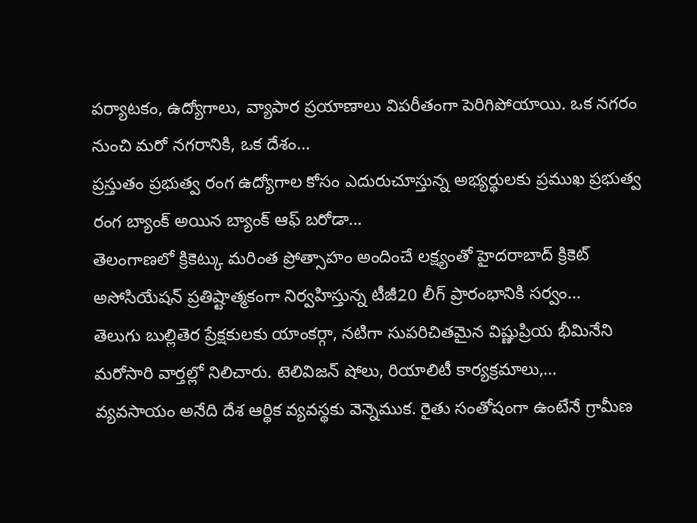పర్యాటకం, ఉద్యోగాలు, వ్యాపార ప్రయాణాలు విపరీతంగా పెరిగిపోయాయి. ఒక నగరం నుంచి మరో నగరానికి, ఒక దేశం…
ప్రస్తుతం ప్రభుత్వ రంగ ఉద్యోగాల కోసం ఎదురుచూస్తున్న అభ్యర్థులకు ప్రముఖ ప్రభుత్వ రంగ బ్యాంక్ అయిన బ్యాంక్ ఆఫ్ బరోడా…
తెలంగాణలో క్రికెట్కు మరింత ప్రోత్సాహం అందించే లక్ష్యంతో హైదరాబాద్ క్రికెట్ అసోసియేషన్ ప్రతిష్టాత్మకంగా నిర్వహిస్తున్న టీజీ20 లీగ్ ప్రారంభానికి సర్వం…
తెలుగు బుల్లితెర ప్రేక్షకులకు యాంకర్గా, నటిగా సుపరిచితమైన విష్ణుప్రియ భీమినేని మరోసారి వార్తల్లో నిలిచారు. టెలివిజన్ షోలు, రియాలిటీ కార్యక్రమాలు,…
వ్యవసాయం అనేది దేశ ఆర్థిక వ్యవస్థకు వెన్నెముక. రైతు సంతోషంగా ఉంటేనే గ్రామీణ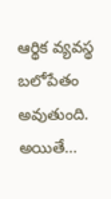ఆర్థిక వ్యవస్థ బలోపేతం అవుతుంది. అయితే…